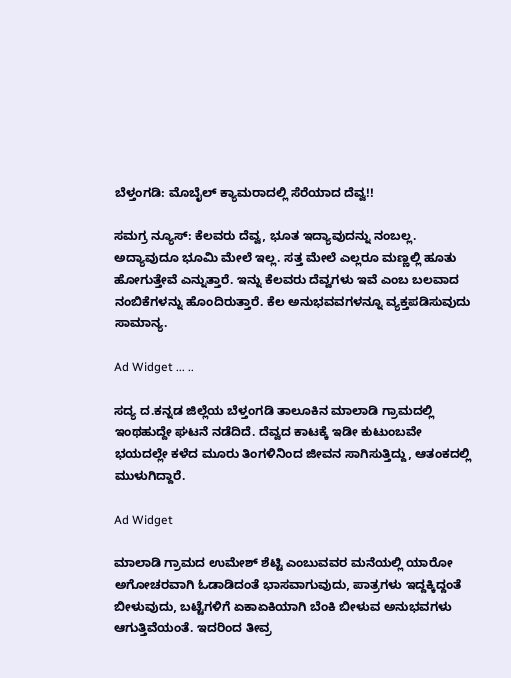ಬೆಳ್ತಂಗಡಿ: ಮೊಬೈಲ್ ಕ್ಯಾಮರಾದಲ್ಲಿ ಸೆರೆಯಾದ ದೆವ್ವ!!

ಸಮಗ್ರ ನ್ಯೂಸ್: ಕೆಲವರು ದೆವ್ವ, ಭೂತ ಇದ್ಯಾವುದನ್ನು ನಂಬಲ್ಲ. ಅದ್ಯಾವುದೂ ಭೂಮಿ ಮೇಲೆ ಇಲ್ಲ. ಸತ್ತ ಮೇಲೆ ಎಲ್ಲರೂ ಮಣ್ಣಲ್ಲಿ ಹೂತು ಹೋಗುತ್ತೇವೆ ಎನ್ನುತ್ತಾರೆ. ಇನ್ನು ಕೆಲವರು ದೆವ್ವಗಳು ಇವೆ ಎಂಬ ಬಲವಾದ ನಂಬಿಕೆಗಳನ್ನು ಹೊಂದಿರುತ್ತಾರೆ. ಕೆಲ ಅನುಭವವಗಳನ್ನೂ ವ್ಯಕ್ತಪಡಿಸುವುದು ಸಾಮಾನ್ಯ.

Ad Widget ... ..

ಸದ್ಯ ದ.ಕನ್ನಡ ಜಿಲ್ಲೆಯ ಬೆಳ್ತಂಗಡಿ ತಾಲೂಕಿನ ಮಾಲಾಡಿ ಗ್ರಾಮದಲ್ಲಿ ಇಂಥಹುದ್ದೇ ಘಟನೆ ನಡೆದಿದೆ. ದೆವ್ವದ ಕಾಟಕ್ಕೆ ಇಡೀ ಕುಟುಂಬವೇ ಭಯದಲ್ಲೇ ಕಳೆದ ಮೂರು ತಿಂಗಳಿನಿಂದ ಜೀವನ ಸಾಗಿಸುತ್ತಿದ್ದು, ಆತಂಕದಲ್ಲಿ ಮುಳುಗಿದ್ದಾರೆ.

Ad Widget

ಮಾಲಾಡಿ ಗ್ರಾಮದ ಉಮೇಶ್ ಶೆಟ್ಟಿ ಎಂಬುವವರ ಮನೆಯಲ್ಲಿ ಯಾರೋ ಅಗೋಚರವಾಗಿ ಓಡಾಡಿದಂತೆ ಭಾಸವಾಗುವುದು, ಪಾತ್ರಗಳು ಇದ್ದಕ್ಕಿದ್ದಂತೆ ಬೀಳುವುದು, ಬಟ್ಟೆಗಳಿಗೆ ಏಕಾಏಕಿಯಾಗಿ ಬೆಂಕಿ ಬೀಳುವ ಅನುಭವಗಳು ಆಗುತ್ತಿವೆಯಂತೆ. ಇದರಿಂದ ತೀವ್ರ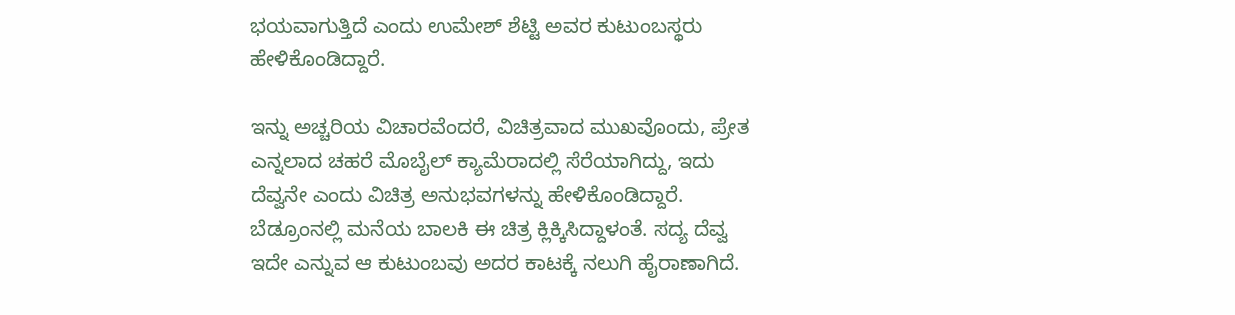ಭಯವಾಗುತ್ತಿದೆ ಎಂದು ಉಮೇಶ್ ಶೆಟ್ಟಿ ಅವರ ಕುಟುಂಬಸ್ಥರು ಹೇಳಿಕೊಂಡಿದ್ದಾರೆ.

ಇನ್ನು ಅಚ್ಚರಿಯ ವಿಚಾರವೆಂದರೆ, ವಿಚಿತ್ರವಾದ ಮುಖವೊಂದು, ಪ್ರೇತ ಎನ್ನಲಾದ ಚಹರೆ ಮೊಬೈಲ್ ಕ್ಯಾಮೆರಾದಲ್ಲಿ ಸೆರೆಯಾಗಿದ್ದು, ಇದು ದೆವ್ವನೇ ಎಂದು ವಿಚಿತ್ರ ಅನುಭವಗಳನ್ನು ಹೇಳಿಕೊಂಡಿದ್ದಾರೆ. ಬೆಡ್ರೂಂನಲ್ಲಿ ಮನೆಯ ಬಾಲಕಿ ಈ ಚಿತ್ರ ಕ್ಲಿಕ್ಕಿಸಿದ್ದಾಳಂತೆ. ಸದ್ಯ ದೆವ್ವ ಇದೇ ಎನ್ನುವ ಆ ಕುಟುಂಬವು ಅದರ ಕಾಟಕ್ಕೆ ನಲುಗಿ ಹೈರಾಣಾಗಿದೆ.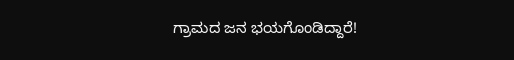ಗ್ರಾಮದ ಜನ ಭಯಗೊಂಡಿದ್ದಾರೆ!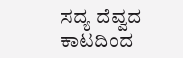ಸದ್ಯ ದೆವ್ವದ ಕಾಟದಿಂದ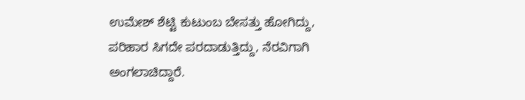ಉಮೇಶ್ ಶೆಟ್ಟಿ ಕುಟುಂಬ ಬೇಸತ್ತು ಹೋಗಿದ್ದು, ಪರಿಹಾರ ಸಿಗದೇ ಪರದಾಡುತ್ತಿದ್ದು, ನೆರವಿಗಾಗಿ ಅಂಗಲಾಚಿದ್ದಾರೆ.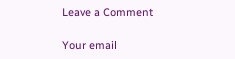Leave a Comment

Your email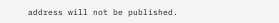address will not be published.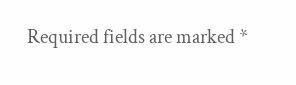Required fields are marked *